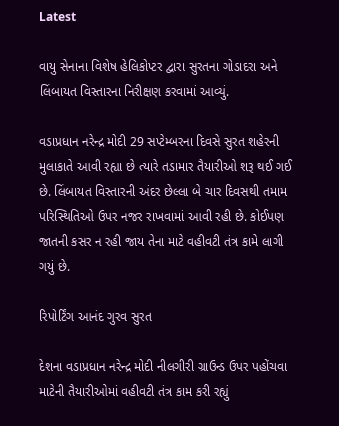Latest

વાયુ સેનાના વિશેષ હેલિકોપ્ટર દ્વારા સુરતના ગોડાદરા અને લિંબાયત વિસ્તારના નિરીક્ષણ કરવામાં આવ્યું.

વડાપ્રધાન નરેન્દ્ર મોદી 29 સપ્ટેમ્બરના દિવસે સુરત શહેરની મુલાકાતે આવી રહ્યા છે ત્યારે તડામાર તૈયારીઓ શરૂ થઈ ગઈ છે. લિંબાયત વિસ્તારની અંદર છેલ્લા બે ચાર દિવસથી તમામ પરિસ્થિતિઓ ઉપર નજર રાખવામાં આવી રહી છે. કોઈપણ જાતની કસર ન રહી જાય તેના માટે વહીવટી તંત્ર કામે લાગી ગયું છે.

રિપોર્ટિંગ આનંદ ગુરવ સુરત

દેશના વડાપ્રધાન નરેન્દ્ર મોદી નીલગીરી ગ્રાઉન્ડ ઉપર પહોંચવા માટેની તૈયારીઓમાં વહીવટી તંત્ર કામ કરી રહ્યું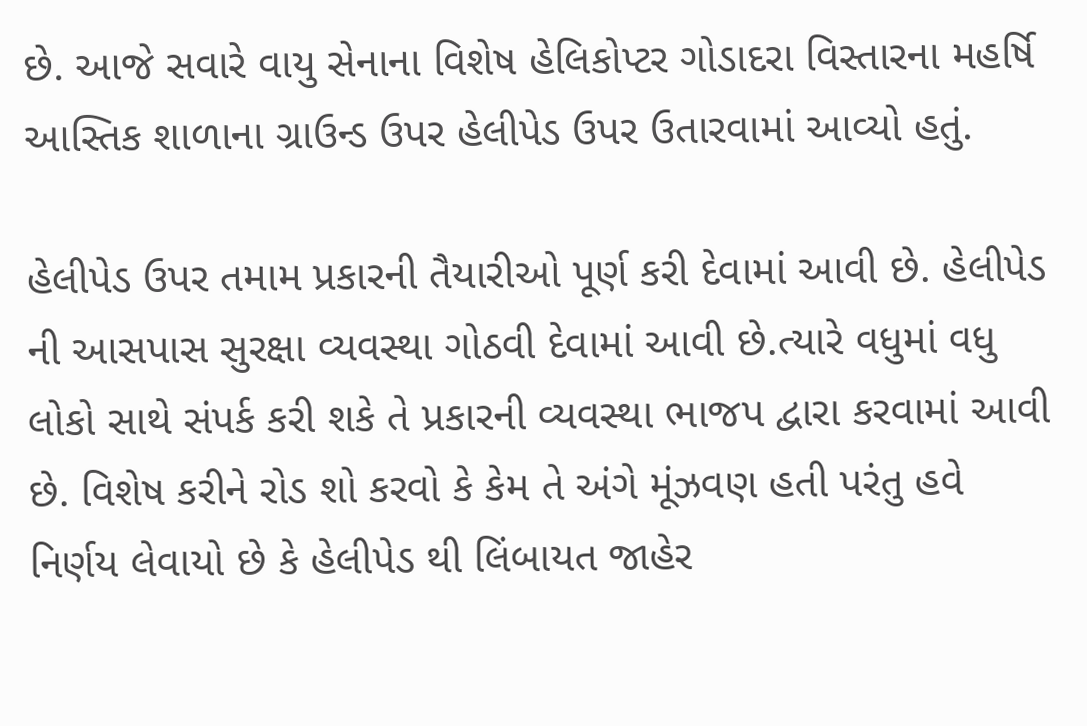છે. આજે સવારે વાયુ સેનાના વિશેષ હેલિકોપ્ટર ગોડાદરા વિસ્તારના મહર્ષિ આસ્તિક શાળાના ગ્રાઉન્ડ ઉપર હેલીપેડ ઉપર ઉતારવામાં આવ્યો હતું.

હેલીપેડ ઉપર તમામ પ્રકારની તૈયારીઓ પૂર્ણ કરી દેવામાં આવી છે. હેલીપેડ ની આસપાસ સુરક્ષા વ્યવસ્થા ગોઠવી દેવામાં આવી છે.ત્યારે વધુમાં વધુ લોકો સાથે સંપર્ક કરી શકે તે પ્રકારની વ્યવસ્થા ભાજપ દ્વારા કરવામાં આવી છે. વિશેષ કરીને રોડ શો કરવો કે કેમ તે અંગે મૂંઝવણ હતી પરંતુ હવે નિર્ણય લેવાયો છે કે હેલીપેડ થી લિંબાયત જાહેર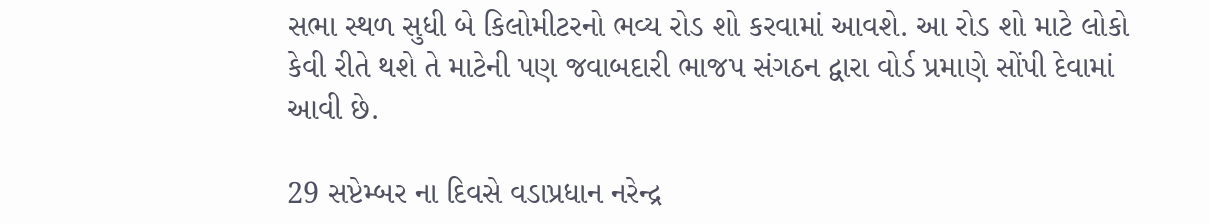સભા સ્થળ સુધી બે કિલોમીટરનો ભવ્ય રોડ શો કરવામાં આવશે. આ રોડ શો માટે લોકો કેવી રીતે થશે તે માટેની પણ જવાબદારી ભાજપ સંગઠન દ્વારા વોર્ડ પ્રમાણે સોંપી દેવામાં આવી છે.

29 સપ્ટેમ્બર ના દિવસે વડાપ્રધાન નરેન્દ્ર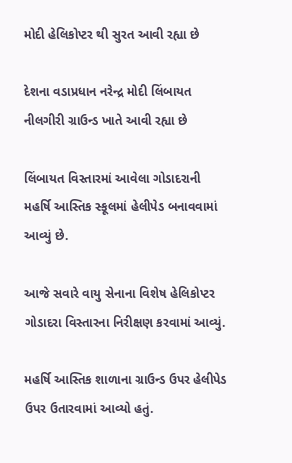મોદી હેલિકોપ્ટર થી સુરત આવી રહ્યા છે

દેશના વડાપ્રધાન નરેન્દ્ર મોદી લિંબાયત નીલગીરી ગ્રાઉન્ડ ખાતે આવી રહ્યા છે

લિંબાયત વિસ્તારમાં આવેલા ગોડાદરાની મહર્ષિ આસ્તિક સ્કૂલમાં હેલીપેડ બનાવવામાં આવ્યું છે.

આજે સવારે વાયુ સેનાના વિશેષ હેલિકોપ્ટર ગોડાદરા વિસ્તારના નિરીક્ષણ કરવામાં આવ્યું.

મહર્ષિ આસ્તિક શાળાના ગ્રાઉન્ડ ઉપર હેલીપેડ ઉપર ઉતારવામાં આવ્યો હતું.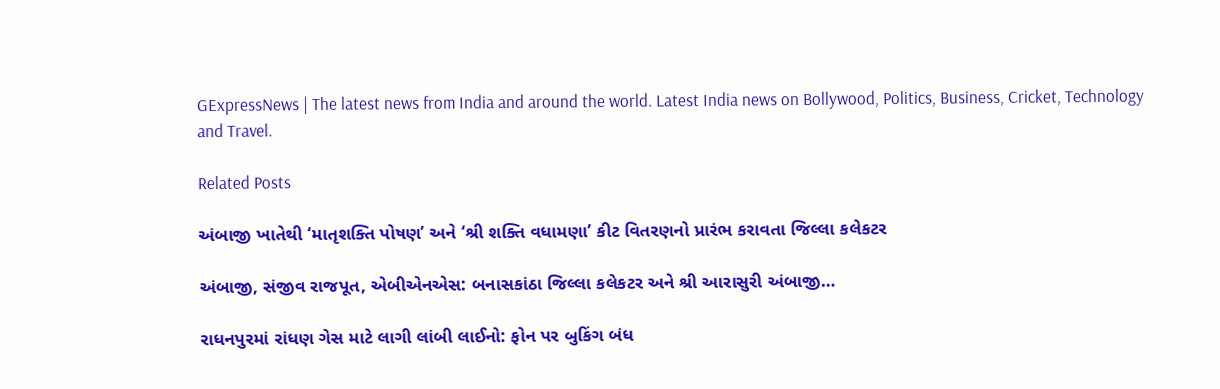GExpressNews | The latest news from India and around the world. Latest India news on Bollywood, Politics, Business, Cricket, Technology and Travel.

Related Posts

અંબાજી ખાતેથી ‘માતૃશક્તિ પોષણ’ અને ‘શ્રી શક્તિ વધામણા’ કીટ વિતરણનો પ્રારંભ કરાવતા જિલ્લા કલેકટર

અંબાજી, સંજીવ રાજપૂત, એબીએનએસ: બનાસકાંઠા જિલ્લા કલેકટર અને શ્રી આરાસુરી અંબાજી…

રાધનપુરમાં રાંધણ ગેસ માટે લાગી લાંબી લાઈનો: ફોન પર બુકિંગ બંધ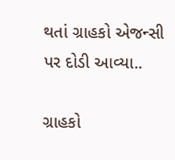થતાં ગ્રાહકો એજન્સી પર દોડી આવ્યા..

ગ્રાહકો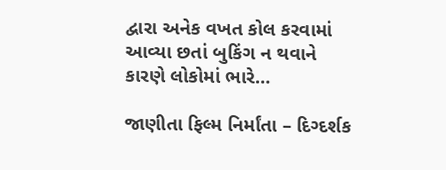દ્વારા અનેક વખત કોલ કરવામાં આવ્યા છતાં બુકિંગ ન થવાને કારણે લોકોમાં ભારે…

જાણીતા ફિલ્મ નિર્માંતા – દિગ્દર્શક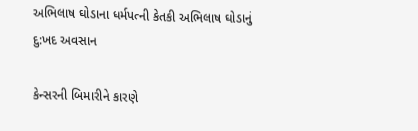અભિલાષ ઘોડાના ધર્મપત્ની કેતકી અભિલાષ ઘોડાનું દુ:ખદ અવસાન

કેન્સરની બિમારીને કારણે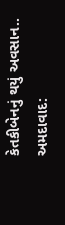કેતકીબેનનું થયું અવસાન.. અમદાવાદ: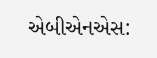એબીએનએસ: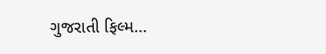ગુજરાતી ફિલ્મ…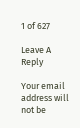1 of 627

Leave A Reply

Your email address will not be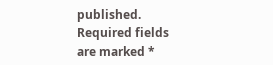published. Required fields are marked *